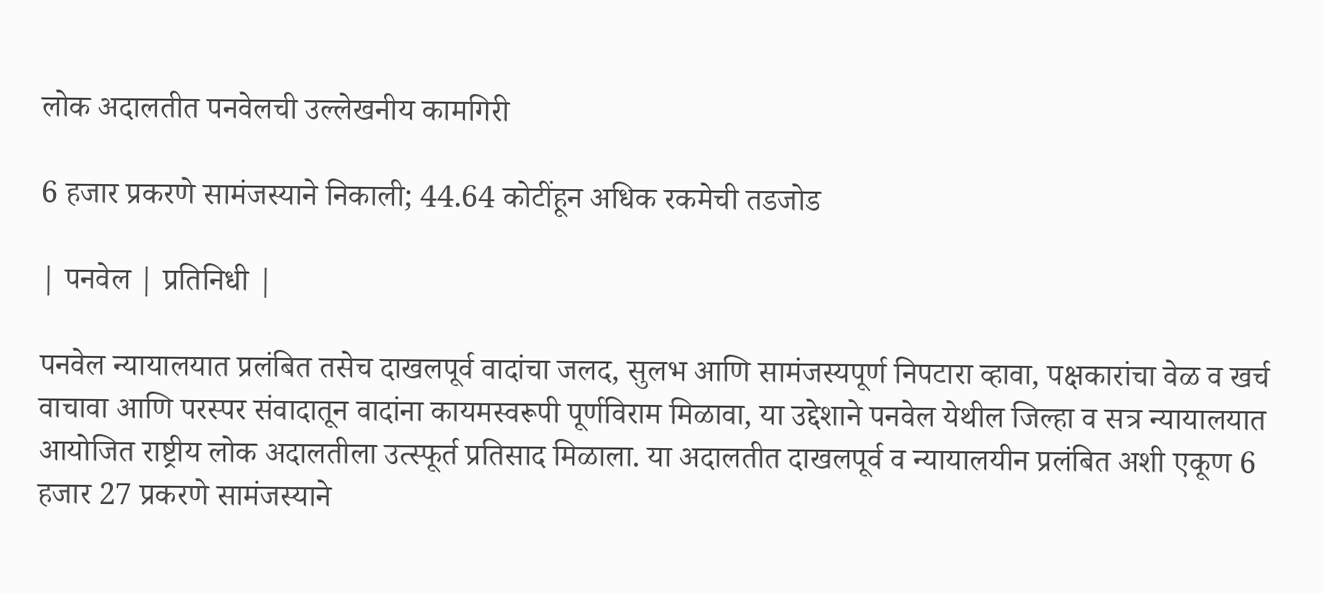लोक अदालतीत पनवेलची उल्लेखनीय कामगिरी

6 हजार प्रकरणे सामंजस्याने निकाली; 44.64 कोटींहून अधिक रकमेची तडजोड

| पनवेल | प्रतिनिधी |

पनवेल न्यायालयात प्रलंबित तसेच दाखलपूर्व वादांचा जलद, सुलभ आणि सामंजस्यपूर्ण निपटारा व्हावा, पक्षकारांचा वेळ व खर्च वाचावा आणि परस्पर संवादातून वादांना कायमस्वरूपी पूर्णविराम मिळावा, या उद्देशाने पनवेल येथील जिल्हा व सत्र न्यायालयात आयोजित राष्ट्रीय लोक अदालतीला उत्स्फूर्त प्रतिसाद मिळाला. या अदालतीत दाखलपूर्व व न्यायालयीन प्रलंबित अशी एकूण 6 हजार 27 प्रकरणे सामंजस्याने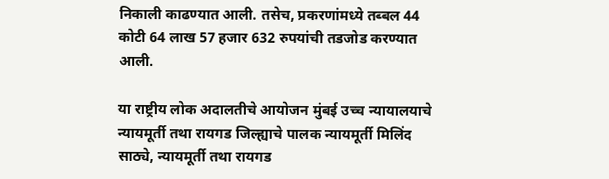निकाली काढण्यात आली. तसेच, प्रकरणांमध्ये तब्बल 44 कोटी 64 लाख 57 हजार 632 रुपयांची तडजोड करण्यात आली.

या राष्ट्रीय लोक अदालतीचे आयोजन मुंबई उच्च न्यायालयाचे न्यायमूर्ती तथा रायगड जिल्ह्याचे पालक न्यायमूर्ती मिलिंद साठ्ये, न्यायमूर्ती तथा रायगड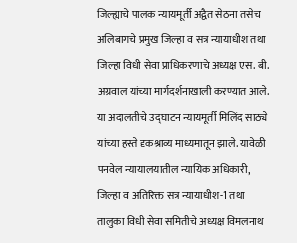जिल्ह्याचे पालक न्यायमूर्ती अद्वैत सेठना तसेच अलिबागचे प्रमुख जिल्हा व सत्र न्यायाधीश तथा जिल्हा विधी सेवा प्राधिकरणाचे अध्यक्ष एस. बी. अग्रवाल यांच्या मार्गदर्शनाखाली करण्यात आले. या अदालतीचे उद्घाटन न्यायमूर्ती मिलिंद साठ्ये यांच्या हस्ते दृकश्राव्य माध्यमातून झाले. यावेळी पनवेल न्यायालयातील न्यायिक अधिकारी, जिल्हा व अतिरिक्त सत्र न्यायाधीश-1 तथा तालुका विधी सेवा समितीचे अध्यक्ष विमलनाथ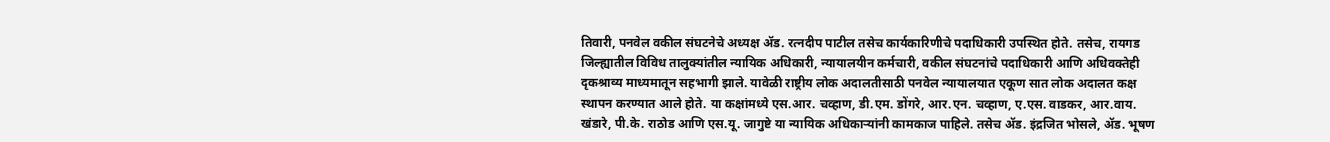तिवारी, पनवेल वकील संघटनेचे अध्यक्ष ॲड. रत्नदीप पाटील तसेच कार्यकारिणीचे पदाधिकारी उपस्थित होते. तसेच, रायगड जिल्ह्यातील विविध तालुक्यांतील न्यायिक अधिकारी, न्यायालयीन कर्मचारी, वकील संघटनांचे पदाधिकारी आणि अधिवक्तेही दृकश्राव्य माध्यमातून सहभागी झाले. यावेळी राष्ट्रीय लोक अदालतीसाठी पनवेल न्यायालयात एकूण सात लोक अदालत कक्ष स्थापन करण्यात आले होते. या कक्षांमध्ये एस.आर. चव्हाण, डी.एम. डोंगरे, आर.एन. चव्हाण, ए.एस. वाडकर, आर.वाय. खंडारे, पी.के. राठोड आणि एस.यू. जागुष्टे या न्यायिक अधिकाऱ्यांनी कामकाज पाहिले. तसेच ॲड. इंद्रजित भोसले, ॲड. भूषण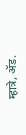म्हात्रे, ॲड.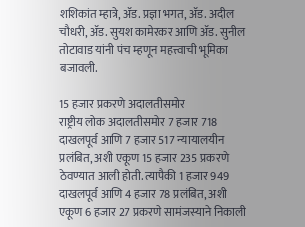शशिकांत म्हात्रे, ॲड. प्रज्ञा भगत, ॲड. अदील चौधरी, ॲड. सुयश कामेरकर आणि ॲड. सुनील तोटावाड यांनी पंच म्हणून महत्त्वाची भूमिका बजावली.

15 हजार प्रकरणे अदालतीसमोर
राष्ट्रीय लोक अदालतीसमोर 7 हजार 718 दाखलपूर्व आणि 7 हजार 517 न्यायालयीन प्रलंबित, अशी एकूण 15 हजार 235 प्रकरणे ठेवण्यात आली होती. त्यापैकी 1 हजार 949 दाखलपूर्व आणि 4 हजार 78 प्रलंबित, अशी एकूण 6 हजार 27 प्रकरणे सामंजस्याने निकाली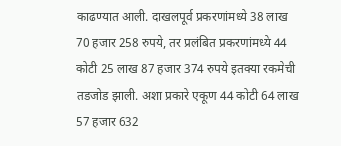काढण्यात आली. दाखलपूर्व प्रकरणांमध्ये 38 लाख 70 हजार 258 रुपये, तर प्रलंबित प्रकरणांमध्ये 44 कोटी 25 लाख 87 हजार 374 रुपये इतक्या रकमेची तडजोड झाली. अशा प्रकारे एकूण 44 कोटी 64 लाख 57 हजार 632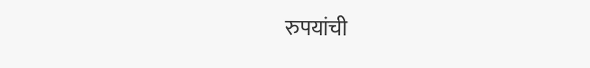रुपयांची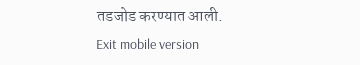तडजोड करण्यात आली.
Exit mobile version